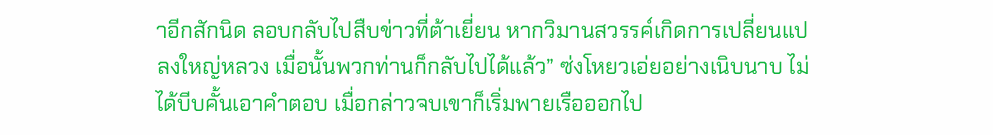าอีกสักนิด ลอบกลับไปสืบข่าวที่ต้าเยี่ยน หากวิมานสวรรค์เกิดการเปลี่ยนแปลงใหญ่หลวง เมื่อนั้นพวกท่านก็กลับไปได้แล้ว” ซ่งโหยวเอ่ยอย่างเนิบนาบ ไม่ได้บีบคั้นเอาคำตอบ เมื่อกล่าวจบเขาก็เริ่มพายเรือออกไป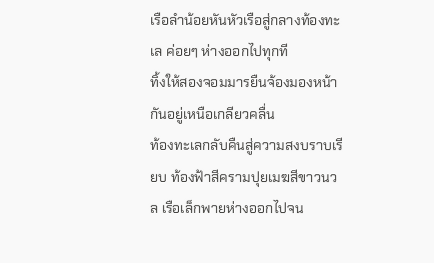เรือลำน้อยหันหัวเรือสู่กลางท้องทะเล ค่อยๆ ห่างออกไปทุกที
ทิ้งให้สองจอมมารยืนจ้องมองหน้ากันอยู่เหนือเกลียวคลื่น
ท้องทะเลกลับคืนสู่ความสงบราบเรียบ ท้องฟ้าสีครามปุยเมฆสีขาวนวล เรือเล็กพายห่างออกไปจน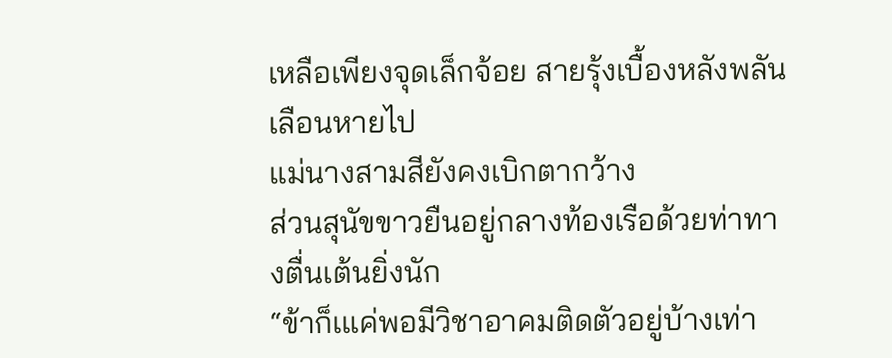เหลือเพียงจุดเล็กจ้อย สายรุ้งเบื้องหลังพลันเลือนหายไป
แม่นางสามสียังคงเบิกตากว้าง
ส่วนสุนัขขาวยืนอยู่กลางท้องเรือด้วยท่าทางตื่นเต้นยิ่งนัก
“ข้าก็เแค่พอมีวิชาอาคมติดตัวอยู่บ้างเท่า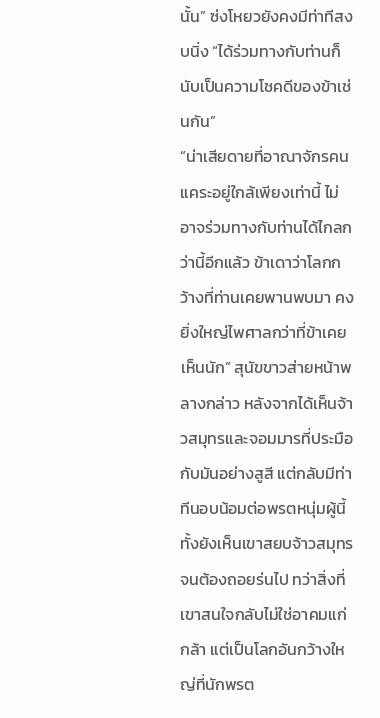นั้น” ซ่งโหยวยังคงมีท่าทีสงบนิ่ง “ได้ร่วมทางกับท่านก็นับเป็นความโชคดีของข้าเช่นกัน”
“น่าเสียดายที่อาณาจักรคนแคระอยู่ใกล้เพียงเท่านี้ ไม่อาจร่วมทางกับท่านได้ไกลกว่านี้อีกแล้ว ข้าเดาว่าโลกกว้างที่ท่านเคยพานพบมา คงยิ่งใหญ่ไพศาลกว่าที่ข้าเคยเห็นนัก” สุนัขขาวส่ายหน้าพลางกล่าว หลังจากได้เห็นจ้าวสมุทรและจอมมารที่ประมือกับมันอย่างสูสี แต่กลับมีท่าทีนอบน้อมต่อพรตหนุ่มผู้นี้ ทั้งยังเห็นเขาสยบจ้าวสมุทรจนต้องถอยร่นไป ทว่าสิ่งที่เขาสนใจกลับไม่ใช่อาคมแก่กล้า แต่เป็นโลกอันกว้างใหญ่ที่นักพรต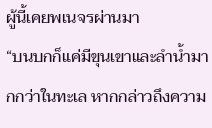ผู้นี้เคยพเนจรผ่านมา
“บนบกก็แค่มีขุนเขาและลำน้ำมากกว่าในทะเล หากกล่าวถึงความ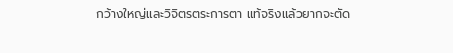กว้างใหญ่และวิจิตรตระการตา แท้จริงแล้วยากจะตัด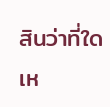สินว่าที่ใดเห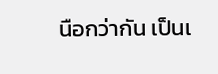นือกว่ากัน เป็นเ